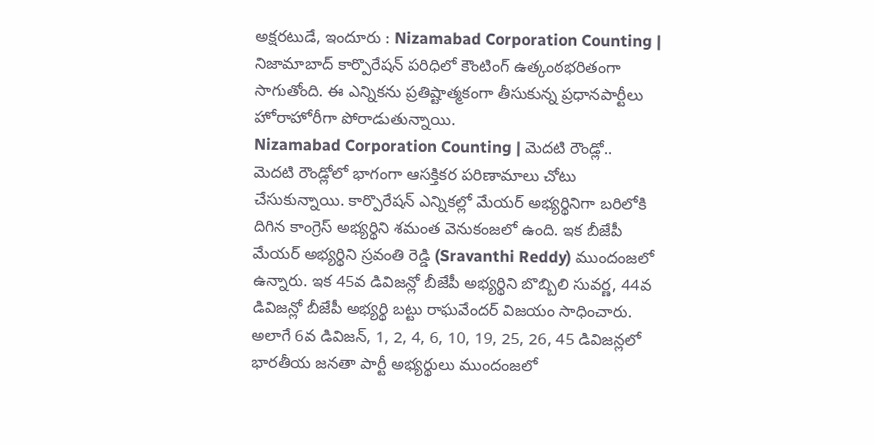అక్షరటుడే, ఇందూరు : Nizamabad Corporation Counting | నిజామాబాద్ కార్పొరేషన్ పరిధిలో కౌంటింగ్ ఉత్కంఠభరితంగా సాగుతోంది. ఈ ఎన్నికను ప్రతిష్టాత్మకంగా తీసుకున్న ప్రధానపార్టీలు హోరాహోరీగా పోరాడుతున్నాయి.
Nizamabad Corporation Counting | మెదటి రౌండ్లో..
మెదటి రౌండ్లోలో భాగంగా ఆసక్తికర పరిణామాలు చోటు చేసుకున్నాయి. కార్పొరేషన్ ఎన్నికల్లో మేయర్ అభ్యర్థినిగా బరిలోకి దిగిన కాంగ్రెస్ అభ్యర్థిని శమంత వెనుకంజలో ఉంది. ఇక బీజేపీ మేయర్ అభ్యర్థిని స్రవంతి రెడ్డి (Sravanthi Reddy) ముందంజలో ఉన్నారు. ఇక 45వ డివిజన్లో బీజేపీ అభ్యర్థిని బొబ్బిలి సువర్ణ, 44వ డివిజన్లో బీజేపీ అభ్యర్థి బట్టు రాఘవేందర్ విజయం సాధించారు. అలాగే 6వ డివిజన్, 1, 2, 4, 6, 10, 19, 25, 26, 45 డివిజన్లలో భారతీయ జనతా పార్టీ అభ్యర్థులు ముందంజలో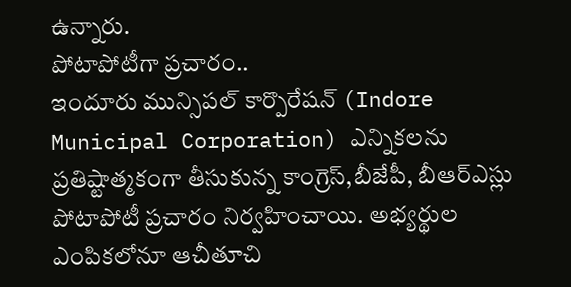ఉన్నారు.
పోటాపోటీగా ప్రచారం..
ఇందూరు మున్సిపల్ కార్పొరేషన్ (Indore Municipal Corporation) ఎన్నికలను ప్రతిష్టాత్మకంగా తీసుకున్న కాంగ్రెస్,బీజేపీ, బీఆర్ఎస్లు పోటాపోటీ ప్రచారం నిర్వహించాయి. అభ్యర్థుల ఎంపికలోనూ ఆచీతూచి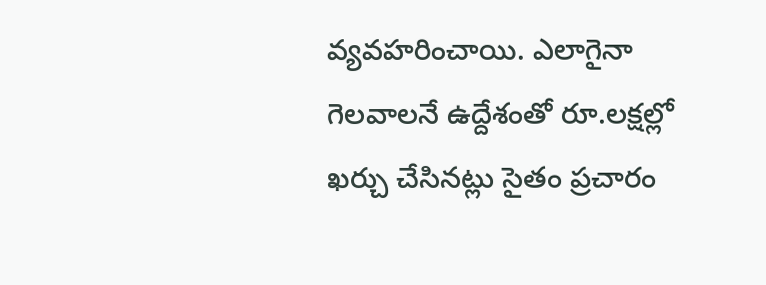వ్యవహరించాయి. ఎలాగైనా గెలవాలనే ఉద్దేశంతో రూ.లక్షల్లో ఖర్చు చేసినట్లు సైతం ప్రచారం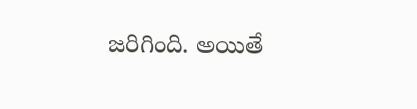జరిగింది. అయితే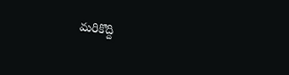మరికొద్ది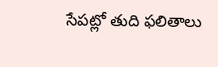సేపట్లో తుది ఫలితాలు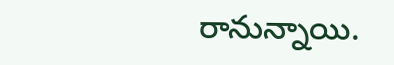రానున్నాయి.